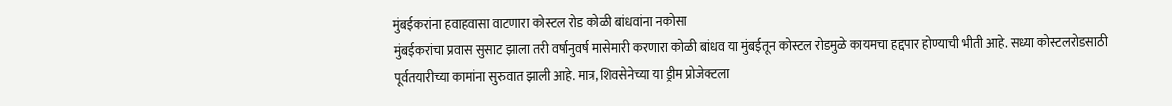मुंबईकरांना हवाहवासा वाटणारा कोस्टल रोड कोळी बांधवांना नकोसा
मुंबईकरांचा प्रवास सुसाट झाला तरी वर्षानुवर्ष मासेमारी करणारा कोळी बांधव या मुंबईतून कोस्टल रोडमुळे कायमचा हद्दपार होण्याची भीती आहे. सध्या कोस्टलरोडसाठी पूर्वतयारीच्या कामांना सुरुवात झाली आहे. मात्र, शिवसेनेच्या या ड्रीम प्रोजेक्टला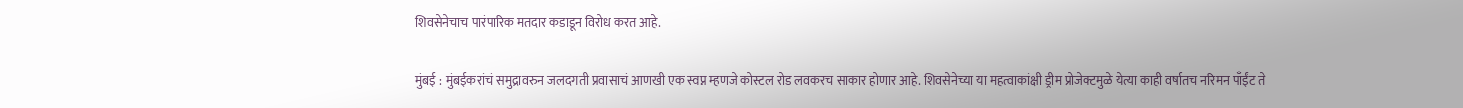शिवसेनेचाच पारंपारिक मतदार कडाडून विरोध करत आहे.

मुंबई : मुंबईकरांचं समुद्रावरुन जलदगती प्रवासाचं आणखी एक स्वप्न म्हणजे कोस्टल रोड लवकरच साकार होणार आहे. शिवसेनेच्या या महत्वाकांक्षी ड्रीम प्रोजेक्टमुळे येत्या काही वर्षातच नरिमन पाँईंट ते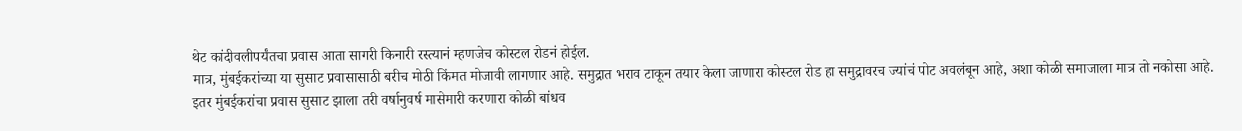थेट कांदीवलीपर्यंतचा प्रवास आता सागरी किनारी रस्त्यानं म्हणजेच कोस्टल रोडनं होईल.
मात्र, मुंबईकरांच्या या सुसाट प्रवासासाठी बरीच मोठी किंमत मोजावी लागणार आहे. समुद्रात भराव टाकून तयार केला जाणारा कोस्टल रोड हा समुद्रावरच ज्यांचं पोट अवलंबून आहे, अशा कोळी समाजाला मात्र तो नकोसा आहे.
इतर मुंबईकरांचा प्रवास सुसाट झाला तरी वर्षानुवर्ष मासेमारी करणारा कोळी बांधव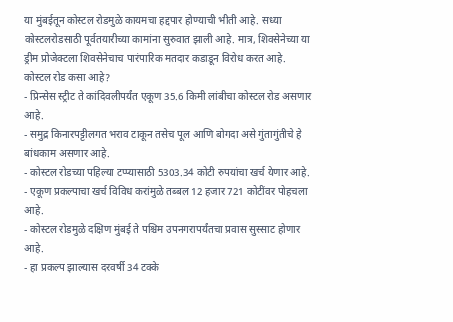या मुंबईतून कोस्टल रोडमुळे कायमचा हद्दपार होण्याची भीती आहे. सध्या कोस्टलरोडसाठी पूर्वतयारीच्या कामांना सुरुवात झाली आहे. मात्र, शिवसेनेच्या या ड्रीम प्रोजेक्टला शिवसेनेचाच पारंपारिक मतदार कडाडून विरोध करत आहे.
कोस्टल रोड कसा आहे?
- प्रिन्सेस स्ट्रीट ते कांदिवलीपर्यंत एकूण 35.6 किमी लांबीचा कोस्टल रोड असणार आहे.
- समुद्र किनारपट्टीलगत भराव टाकून तसेच पूल आणि बोगदा असे गुंतागुंतीचे हे बांधकाम असणार आहे.
- कोस्टल रोडच्या पहिल्या टप्प्यासाठी 5303.34 कोटी रुपयांचा खर्च येणार आहे.
- एकूण प्रकल्पाचा खर्च विविध करांमुळे तब्बल 12 हजार 721 कोटींवर पोहचला आहे.
- कोस्टल रोडमुळे दक्षिण मुंबई ते पश्चिम उपनगरापर्यंतचा प्रवास सुस्साट होणार आहे.
- हा प्रकल्प झाल्यास दरवर्षी 34 टक्के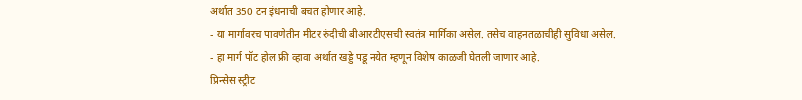अर्थात 350 टन इंधनाची बचत होणार आहे.
- या मार्गावरच पावणेतीन मीटर रुंदीची बीआरटीएसची स्वतंत्र मार्गिका असेल. तसेच वाहनतळाचीही सुविधा असेल.
- हा मार्ग पॉट होल फ्री व्हावा अर्थात खड्डे पडू नयेत म्हणून विशेष काळजी घेतली जाणार आहे.
प्रिन्सेस स्ट्रीट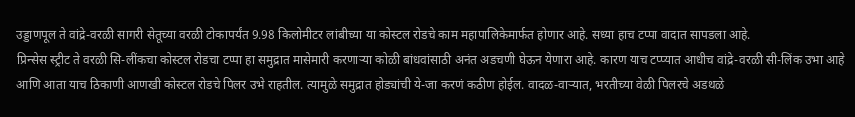उड्डाणपूल ते वांद्रे-वरळी सागरी सेतूच्या वरळी टोकापर्यंत 9.98 किलोमीटर लांबीच्या या कोस्टल रोडचे काम महापालिकेमार्फत होणार आहे. सध्या हाच टप्पा वादात सापडला आहे.
प्रिन्सेस स्ट्रीट ते वरळी सि-लींकचा कोस्टल रोडचा टप्पा हा समुद्रात मासेमारी करणाऱ्या कोळी बांधवांसाठी अनंत अडचणी घेऊन येणारा आहे. कारण याच टप्प्यात आधीच वांद्रे-वरळी सी-लिंक उभा आहे आणि आता याच ठिकाणी आणखी कोस्टल रोडचे पिलर उभे राहतील. त्यामुळे समुद्रात होड्यांची ये-जा करणं कठीण होईल. वादळ-वाऱ्यात, भरतीच्या वेळी पिलरचे अडथळे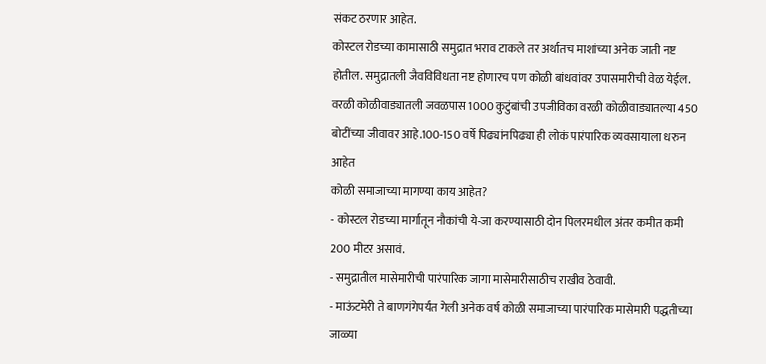संकट ठरणार आहेत.
कोस्टल रोडच्या कामासाठी समुद्रात भराव टाकले तर अर्थातच माशांच्या अनेक जाती नष्ट होतील. समुद्रातली जैवविविधता नष्ट होणारच पण कोळी बांधवांवर उपासमारीची वेळ येईल. वरळी कोळीवाड्यातली जवळपास 1000 कुटुंबांची उपजीविका वरळी कोळीवाड्यातल्या 450 बोटींच्या जीवावर आहे.100-150 वर्षे पिढ्यांनपिढ्या ही लोकं पारंपारिक व्यवसायाला धरुन आहेत
कोळी समाजाच्या मागण्या काय आहेत?
- कोस्टल रोडच्या मार्गातून नौकांची ये-जा करण्यासाठी दोन पिलरमधील अंतर कमीत कमी 200 मीटर असावं.
- समुद्रातील मासेमारीची पारंपारिक जागा मासेमारीसाठीच राखीव ठेवावी.
- माऊंटमेरी ते बाणगंगेपर्यंत गेली अनेक वर्ष कोळी समाजाच्या पारंपारिक मासेमारी पद्धतीच्या जाळ्या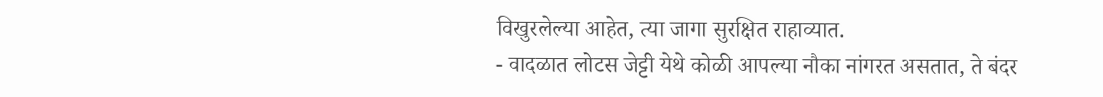विखुरलेल्या आहेत, त्या जागा सुरक्षित राहाव्यात.
- वादळात लोटस जेट्टी येथे कोळी आपल्या नौका नांगरत असतात, ते बंदर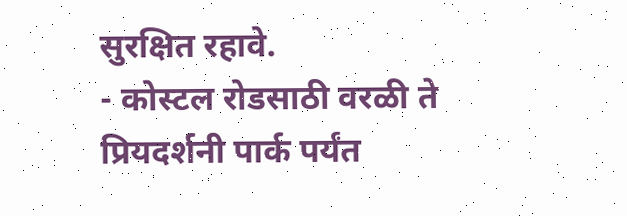सुरक्षित रहावे.
- कोस्टल रोडसाठी वरळी ते प्रियदर्शनी पार्क पर्यंत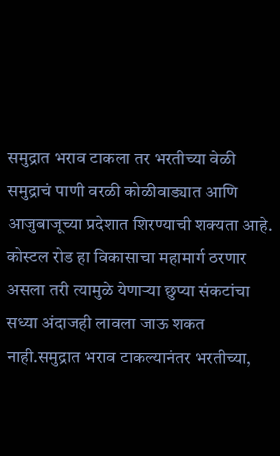समुद्रात भराव टाकला तर भरतीच्या वेळी समुद्राचं पाणी वरळी कोळीवाड्यात आणि आजुबाजूच्या प्रदेशात शिरण्याची शक्यता आहे.
कोस्टल रोड हा विकासाचा महामार्ग ठरणार असला तरी त्यामुळे येणाऱ्या छुप्या संकटांचा सध्या अंदाजही लावला जाऊ शकत नाही.समुद्रात भराव टाकल्यानंतर भरतीच्या,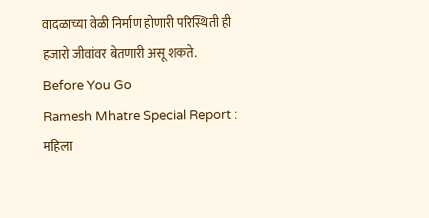वादळाच्या वेळी निर्माण होणारी परिस्थिती ही हजारो जीवांवर बेतणारी असू शकते.
Before You Go
Ramesh Mhatre Special Report : महिला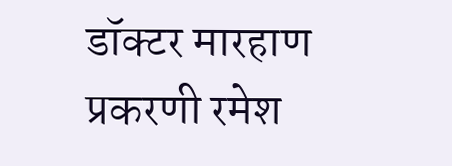डॉक्टर मारहाण प्रकरणी रमेश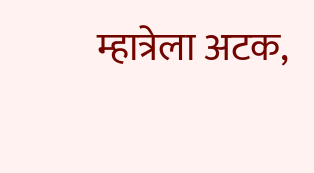म्हात्रेला अटक,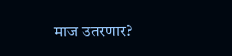माज उतरणार?